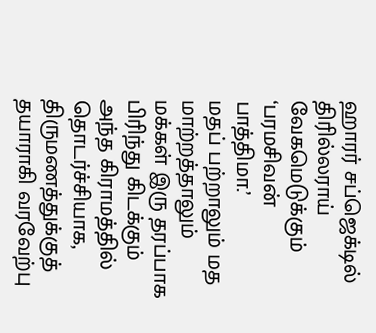ஹாரர் சப்ஜெக்டில் திரில்லராய் வேகமெடுக்கும் ‘பரமசிவன் பாத்திமா.’
மதப் பற்றாலும் மத மாற்றத்தாலும் மக்கள் இரு தரப்பாக பிரிந்து கிடக்கும் அந்த கிராமத்தில் தொடர்ச்சியாக, திருமணத்துக்குத் தயாராகி வரவேற்பு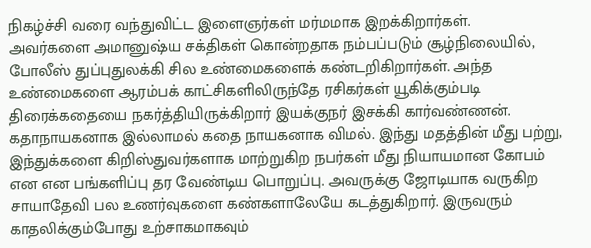நிகழ்ச்சி வரை வந்துவிட்ட இளைஞர்கள் மர்மமாக இறக்கிறார்கள்.
அவர்களை அமானுஷ்ய சக்திகள் கொன்றதாக நம்பப்படும் சூழ்நிலையில், போலீஸ் துப்புதுலக்கி சில உண்மைகளைக் கண்டறிகிறார்கள். அந்த உண்மைகளை ஆரம்பக் காட்சிகளிலிருந்தே ரசிகர்கள் யூகிக்கும்படி திரைக்கதையை நகர்த்தியிருக்கிறார் இயக்குநர் இசக்கி கார்வண்ணன்.
கதாநாயகனாக இல்லாமல் கதை நாயகனாக விமல். இந்து மதத்தின் மீது பற்று, இந்துக்களை கிறிஸ்துவர்களாக மாற்றுகிற நபர்கள் மீது நியாயமான கோபம் என என பங்களிப்பு தர வேண்டிய பொறுப்பு. அவருக்கு ஜோடியாக வருகிற சாயாதேவி பல உணர்வுகளை கண்களாலேயே கடத்துகிறார். இருவரும் காதலிக்கும்போது உற்சாகமாகவும்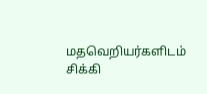மதவெறியர்களிடம் சிக்கி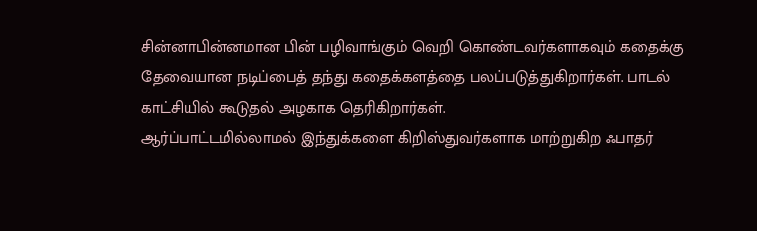சின்னாபின்னமான பின் பழிவாங்கும் வெறி கொண்டவர்களாகவும் கதைக்கு தேவையான நடிப்பைத் தந்து கதைக்களத்தை பலப்படுத்துகிறார்கள். பாடல் காட்சியில் கூடுதல் அழகாக தெரிகிறார்கள்.
ஆர்ப்பாட்டமில்லாமல் இந்துக்களை கிறிஸ்துவர்களாக மாற்றுகிற ஃபாதர்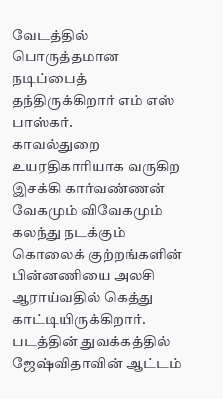வேடத்தில் பொருத்தமான நடிப்பைத் தந்திருக்கிறார் எம் எஸ் பாஸ்கர்.
காவல்துறை உயரதிகாரியாக வருகிற இசக்கி கார்வண்ணன் வேகமும் விவேகமும் கலந்து நடக்கும் கொலைக் குற்றங்களின் பின்னணியை அலசி ஆராய்வதில் கெத்து காட்டியிருக்கிறார்.
படத்தின் துவக்கத்தில் ஜேஷ்விதாவின் ஆட்டம்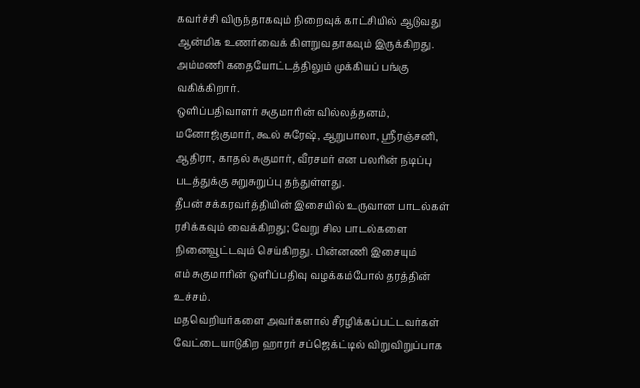கவர்ச்சி விருந்தாகவும் நிறைவுக் காட்சியில் ஆடுவது ஆன்மிக உணர்வைக் கிளறுவதாகவும் இருக்கிறது. அம்மணி கதையோட்டத்திலும் முக்கியப் பங்கு வகிக்கிறார்.
ஒளிப்பதிவாளர் சுகுமாரின் வில்லத்தனம், மனோஜ்குமார், கூல் சுரேஷ், ஆறுபாலா, ஸ்ரீரஞ்சனி, ஆதிரா, காதல் சுகுமார், வீரசமர் என பலரின் நடிப்பு படத்துக்கு சுறுசுறுப்பு தந்துள்ளது.
தீபன் சக்கரவர்த்தியின் இசையில் உருவான பாடல்கள் ரசிக்கவும் வைக்கிறது; வேறு சில பாடல்களை நினைவூட்டவும் செய்கிறது. பின்னணி இசையும்
எம் சுகுமாரின் ஒளிப்பதிவு வழக்கம்போல் தரத்தின் உச்சம்.
மதவெறியர்களை அவர்களால் சீரழிக்கப்பட்டவர்கள் வேட்டையாடுகிற ஹாரர் சப்ஜெக்ட்டில் விறுவிறுப்பாக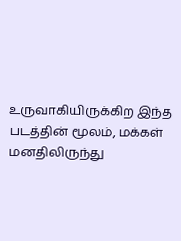உருவாகியிருக்கிற இந்த படத்தின் மூலம், மக்கள் மனதிலிருந்து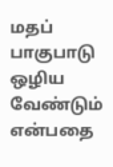மதப் பாகுபாடு ஒழிய வேண்டும் என்பதை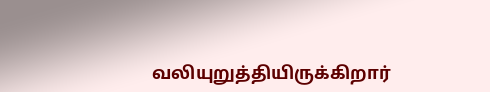வலியுறுத்தியிருக்கிறார்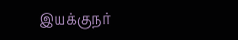இயக்குநர்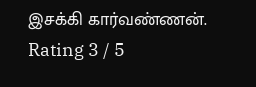இசக்கி கார்வண்ணன்.
Rating 3 / 5